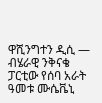ዋሺንግተን ዲሲ —
ብሄራዊ ንቅናቄ ፓርቲው የሰባ አራት ዓመቱ ሙሴቬኒ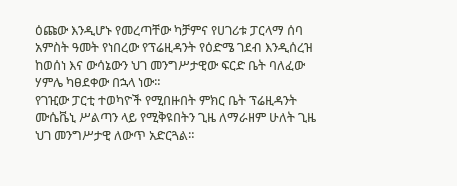ዕጩው እንዲሆኑ የመረጣቸው ካቻምና የሀገሪቱ ፓርላማ ሰባ አምስት ዓመት የነበረው የፕሬዚዳንት የዕድሜ ገደብ እንዲሰረዝ ከወሰነ እና ውሳኔውን ህገ መንግሥታዊው ፍርድ ቤት ባለፈው ሃምሌ ካፀደቀው በኋላ ነው።
የገዢው ፓርቲ ተወካዮች የሚበዙበት ምክር ቤት ፕሬዚዳንት ሙሴቬኒ ሥልጣን ላይ የሚቅዩበትን ጊዜ ለማራዘም ሁለት ጊዜ ህገ መንግሥታዊ ለውጥ አድርጓል።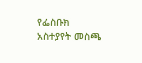የፌስቡክ አስተያየት መስጫ